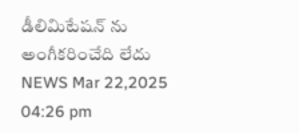డీలిమిటేషన్ ను అంగీకరించేది లేదు
NEWS Mar 22,2025 04:26 pm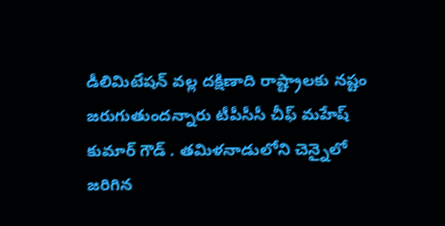డీలిమిటేషన్ వల్ల దక్షిణాది రాష్ట్రాలకు నష్టం జరుగుతుందన్నారు టీపీసీసీ చీఫ్ మహేష్ కుమార్ గౌడ్ . తమిళనాడులోని చెన్నైలో జరిగిన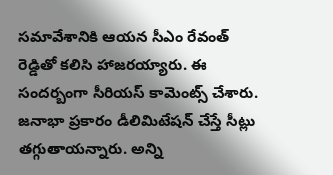సమావేశానికి ఆయన సీఎం రేవంత్ రెడ్డితో కలిసి హాజరయ్యారు. ఈ సందర్బంగా సీరియస్ కామెంట్స్ చేశారు. జనాభా ప్రకారం డీలిమిటేషన్ చేస్తే సీట్లు తగ్గుతాయన్నారు. అన్ని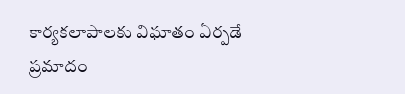కార్యకలాపాలకు విఘాతం ఏర్పడే ప్రమాదం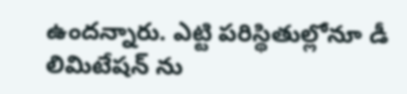ఉందన్నారు. ఎట్టి పరిస్థితుల్లోనూ డీ లిమిటేషన్ ను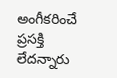అంగీకరించే ప్రసక్తి లేదన్నారు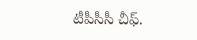టీపీసీసీ చీఫ్.